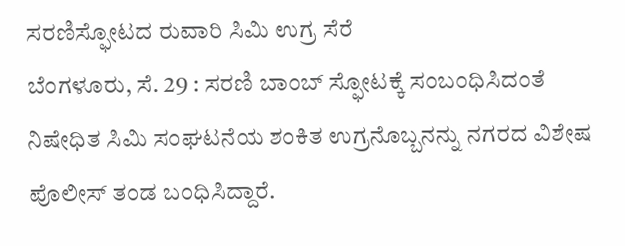ಸರಣಿಸ್ಫೋಟದ ರುವಾರಿ ಸಿಮಿ ಉಗ್ರ ಸೆರೆ
ಬೆಂಗಳೂರು, ಸೆ. 29 : ಸರಣಿ ಬಾಂಬ್ ಸ್ಫೋಟಕ್ಕೆ ಸಂಬಂಧಿಸಿದಂತೆ ನಿಷೇಧಿತ ಸಿಮಿ ಸಂಘಟನೆಯ ಶಂಕಿತ ಉಗ್ರನೊಬ್ಬನನ್ನು ನಗರದ ವಿಶೇಷ ಪೊಲೀಸ್ ತಂಡ ಬಂಧಿಸಿದ್ದಾರೆ.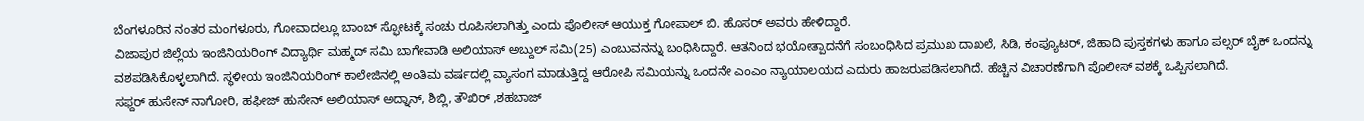ಬೆಂಗಳೂರಿನ ನಂತರ ಮಂಗಳೂರು, ಗೋವಾದಲ್ಲೂ ಬಾಂಬ್ ಸ್ಫೋಟಕ್ಕೆ ಸಂಚು ರೂಪಿಸಲಾಗಿತ್ತು ಎಂದು ಪೊಲೀಸ್ ಆಯುಕ್ತ ಗೋಪಾಲ್ ಬಿ. ಹೊಸರ್ ಅವರು ಹೇಳಿದ್ದಾರೆ.
ವಿಜಾಪುರ ಜಿಲ್ಲೆಯ ಇಂಜಿನಿಯರಿಂಗ್ ವಿದ್ಯಾರ್ಥಿ ಮಹ್ಮದ್ ಸಮಿ ಬಾಗೇವಾಡಿ ಅಲಿಯಾಸ್ ಅಬ್ದುಲ್ ಸಮಿ(25) ಎಂಬುವನನ್ನು ಬಂಧಿಸಿದ್ದಾರೆ. ಆತನಿಂದ ಭಯೋತ್ಪಾದನೆಗೆ ಸಂಬಂಧಿಸಿದ ಪ್ರಮುಖ ದಾಖಲೆ, ಸಿಡಿ, ಕಂಪ್ಯೂಟರ್, ಜಿಹಾದಿ ಪುಸ್ತಕಗಳು ಹಾಗೂ ಪಲ್ಸರ್ ಬೈಕ್ ಒಂದನ್ನು ವಶಪಡಿಸಿಕೊಳ್ಳಲಾಗಿದೆ. ಸ್ಥಳೀಯ ಇಂಜಿನಿಯರಿಂಗ್ ಕಾಲೇಜಿನಲ್ಲಿ ಅಂತಿಮ ವರ್ಷದಲ್ಲಿ ವ್ಯಾಸಂಗ ಮಾಡುತ್ತಿದ್ದ ಆರೋಪಿ ಸಮಿಯನ್ನು ಒಂದನೇ ಎಂಎಂ ನ್ಯಾಯಾಲಯದ ಎದುರು ಹಾಜರುಪಡಿಸಲಾಗಿದೆ. ಹೆಚ್ಚಿನ ವಿಚಾರಣೆಗಾಗಿ ಪೊಲೀಸ್ ವಶಕ್ಕೆ ಒಪ್ಪಿಸಲಾಗಿದೆ.
ಸಫ್ದರ್ ಹುಸೇನ್ ನಾಗೋರಿ, ಹಫೀಜ್ ಹುಸೇನ್ ಅಲಿಯಾಸ್ ಅದ್ನಾನ್, ಶಿಬ್ಲಿ, ತೌಖಿರ್ ,ಶಹಬಾಜ್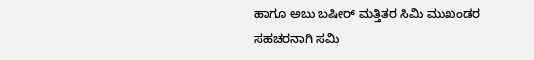ಹಾಗೂ ಅಬು ಬಷೀರ್ ಮತ್ತಿತರ ಸಿಮಿ ಮುಖಂಡರ ಸಹಚರನಾಗಿ ಸಮಿ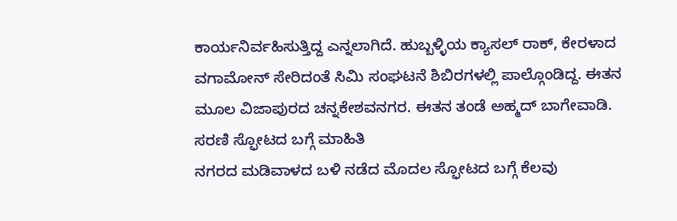ಕಾರ್ಯನಿರ್ವಹಿಸುತ್ತಿದ್ದ ಎನ್ನಲಾಗಿದೆ. ಹುಬ್ಬಳ್ಳಿಯ ಕ್ಯಾಸಲ್ ರಾಕ್, ಕೇರಳಾದ ವಗಾಮೋನ್ ಸೇರಿದಂತೆ ಸಿಮಿ ಸಂಘಟನೆ ಶಿಬಿರಗಳಲ್ಲಿ ಪಾಲ್ಗೊಂಡಿದ್ದ. ಈತನ ಮೂಲ ವಿಜಾಪುರದ ಚನ್ನಕೇಶವನಗರ. ಈತನ ತಂಡೆ ಅಹ್ಮದ್ ಬಾಗೇವಾಡಿ.
ಸರಣಿ ಸ್ಫೋಟದ ಬಗ್ಗೆ ಮಾಹಿತಿ
ನಗರದ ಮಡಿವಾಳದ ಬಳಿ ನಡೆದ ಮೊದಲ ಸ್ಫೋಟದ ಬಗ್ಗೆ ಕೆಲವು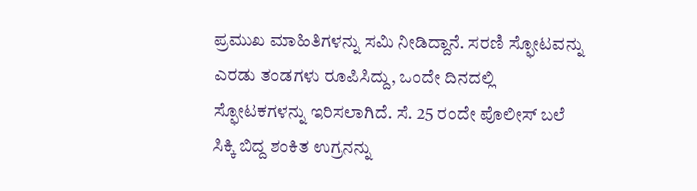ಪ್ರಮುಖ ಮಾಹಿತಿಗಳನ್ನು ಸಮಿ ನೀಡಿದ್ದಾನೆ. ಸರಣಿ ಸ್ಫೋಟವನ್ನು ಎರಡು ತಂಡಗಳು ರೂಪಿಸಿದ್ದು, ಒಂದೇ ದಿನದಲ್ಲಿ ಸ್ಫೋಟಕಗಳನ್ನು ಇರಿಸಲಾಗಿದೆ. ಸೆ. 25 ರಂದೇ ಪೊಲೀಸ್ ಬಲೆ ಸಿಕ್ಕಿ ಬಿದ್ದ ಶಂಕಿತ ಉಗ್ರನನ್ನು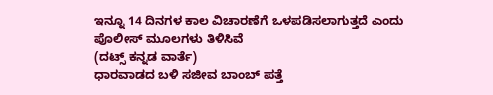ಇನ್ನೂ 14 ದಿನಗಳ ಕಾಲ ವಿಚಾರಣೆಗೆ ಒಳಪಡಿಸಲಾಗುತ್ತದೆ ಎಂದು ಪೊಲೀಸ್ ಮೂಲಗಳು ತಿಳಿಸಿವೆ
(ದಟ್ಸ್ ಕನ್ನಡ ವಾರ್ತೆ)
ಧಾರವಾಡದ ಬಳಿ ಸಜೀವ ಬಾಂಬ್ ಪತ್ತೆ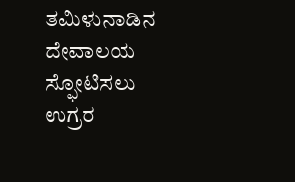ತಮಿಳುನಾಡಿನ ದೇವಾಲಯ ಸ್ಫೋಟಿಸಲು ಉಗ್ರರ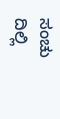ಸಂಚು
ದಿಲ್ಲಿ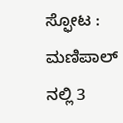ಸ್ಫೋಟ : ಮಣಿಪಾಲ್ ನಲ್ಲಿ 3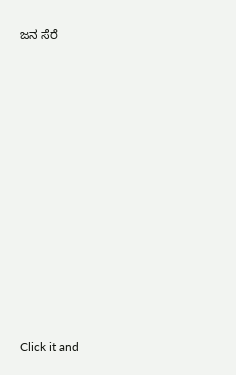ಜನ ಸೆರೆ












Click it and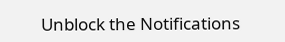Unblock the Notifications